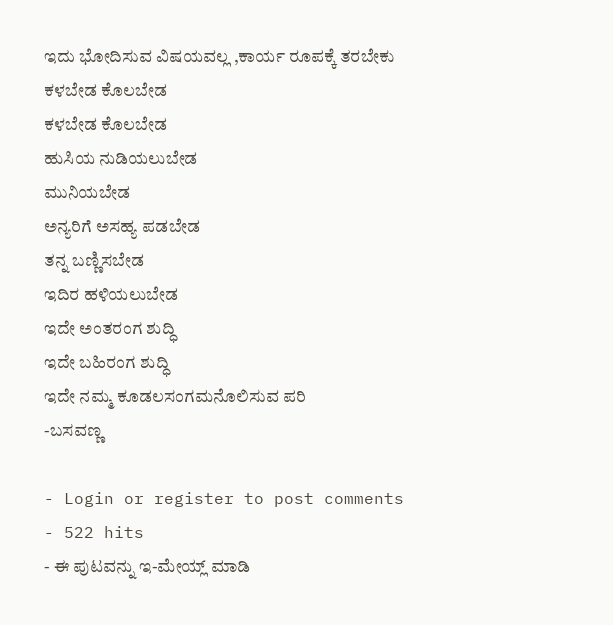ಇದು ಭೋದಿಸುವ ವಿಷಯವಲ್ಲ ,ಕಾರ್ಯ ರೂಪಕ್ಕೆ ತರಬೇಕು
ಕಳಬೇಡ ಕೊಲಬೇಡ
ಕಳಬೇಡ ಕೊಲಬೇಡ
ಹುಸಿಯ ನುಡಿಯಲುಬೇಡ
ಮುನಿಯಬೇಡ
ಅನ್ಯರಿಗೆ ಅಸಹ್ಯ ಪಡಬೇಡ
ತನ್ನ ಬಣ್ಣಿಸಬೇಡ
ಇದಿರ ಹಳಿಯಲುಬೇಡ
ಇದೇ ಅಂತರಂಗ ಶುದ್ಧಿ
ಇದೇ ಬಹಿರಂಗ ಶುದ್ಧಿ
ಇದೇ ನಮ್ಮ ಕೂಡಲಸಂಗಮನೊಲಿಸುವ ಪರಿ
-ಬಸವಣ್ಣ

- Login or register to post comments
- 522 hits
- ಈ ಪುಟವನ್ನು ಇ-ಮೇಯ್ಲ್ ಮಾಡಿ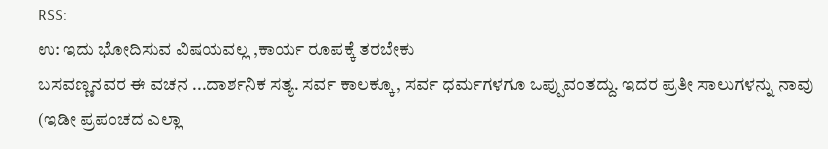RSS:
ಉ: ಇದು ಭೋದಿಸುವ ವಿಷಯವಲ್ಲ ,ಕಾರ್ಯ ರೂಪಕ್ಕೆ ತರಬೇಕು
ಬಸವಣ್ಣನವರ ಈ ವಚನ ...ದಾರ್ಶನಿಕ ಸತ್ಯ. ಸರ್ವ ಕಾಲಕ್ಕೂ, ಸರ್ವ ಧರ್ಮಗಳಗೂ ಒಪ್ಪುವಂತದ್ದು. ಇದರ ಪ್ರತೀ ಸಾಲುಗಳನ್ನು ನಾವು (ಇಡೀ ಪ್ರಪಂಚದ ಎಲ್ಲಾ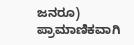ಜನರೂ) ಪ್ರಾಮಾಣಿಕವಾಗಿ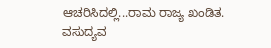ಆಚರಿಸಿದಲ್ಲಿ...ರಾಮ ರಾಜ್ಯ ಖಂಡಿತ. ವಸುದ್ಯವ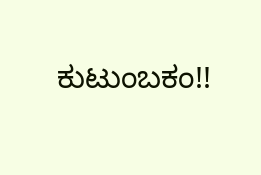ಕುಟುಂಬಕಂ!!